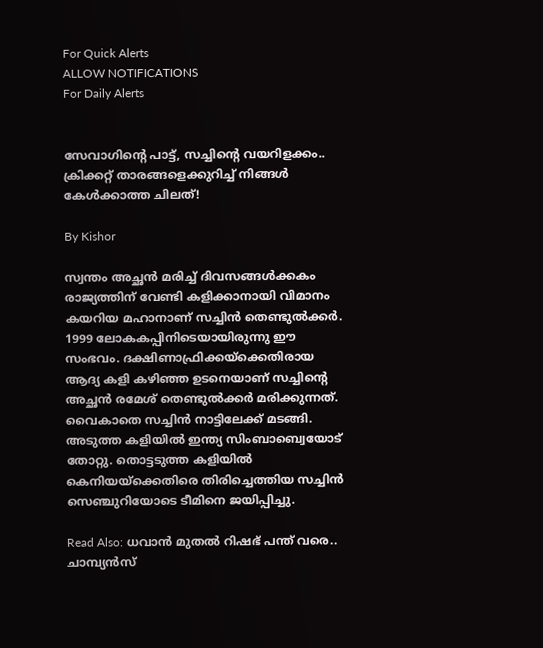For Quick Alerts
ALLOW NOTIFICATIONS
For Daily Alerts


സേവാഗിന്റെ പാട്ട്, സച്ചിന്റെ വയറിളക്കം.. ക്രിക്കറ്റ് താരങ്ങളെക്കുറിച്ച് നിങ്ങള്‍ കേള്‍ക്കാത്ത ചിലത്!

By Kishor

സ്വന്തം അച്ഛന്‍ മരിച്ച് ദിവസങ്ങള്‍ക്കകം രാജ്യത്തിന് വേണ്ടി കളിക്കാനായി വിമാനം കയറിയ മഹാനാണ് സച്ചിന്‍ തെണ്ടുല്‍ക്കര്‍. 1999 ലോകകപ്പിനിടെയായിരുന്നു ഈ സംഭവം. ദക്ഷിണാഫ്രിക്കയ്‌ക്കെതിരായ ആദ്യ കളി കഴിഞ്ഞ ഉടനെയാണ് സച്ചിന്റെ അച്ഛന്‍ രമേശ് തെണ്ടുല്‍ക്കര്‍ മരിക്കുന്നത്. വൈകാതെ സച്ചിന്‍ നാട്ടിലേക്ക് മടങ്ങി. അടുത്ത കളിയില്‍ ഇന്ത്യ സിംബാബ്വെയോട് തോറ്റു. തൊട്ടടുത്ത കളിയില്‍ കെനിയയ്‌ക്കെതിരെ തിരിച്ചെത്തിയ സച്ചിന്‍ സെഞ്ചുറിയോടെ ടീമിനെ ജയിപ്പിച്ചു.

Read Also: ധവാന്‍ മുതല്‍ റിഷഭ് പന്ത് വരെ.. ചാമ്പ്യന്‍സ്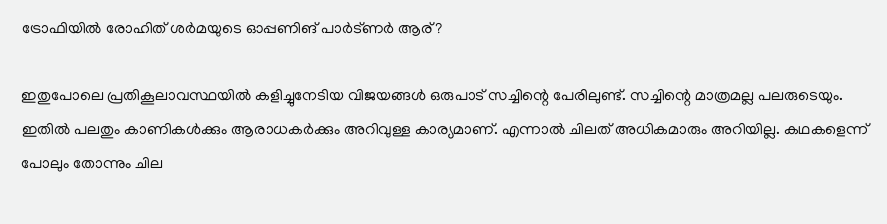ട്രോഫിയില്‍ രോഹിത് ശര്‍മയുടെ ഓപ്പണിങ് പാര്‍ട്ണര്‍ ആര്?

ഇതുപോലെ പ്രതികൂലാവസ്ഥയില്‍ കളിച്ചുനേടിയ വിജയങ്ങള്‍ ഒരുപാട് സച്ചിന്റെ പേരിലുണ്ട്. സച്ചിന്റെ മാത്രമല്ല പലരുടെയും. ഇതില്‍ പലതും കാണികള്‍ക്കും ആരാധകര്‍ക്കും അറിവുള്ള കാര്യമാണ്. എന്നാല്‍ ചിലത് അധികമാരും അറിയില്ല. കഥകളെന്ന് പോലും തോന്നും ചില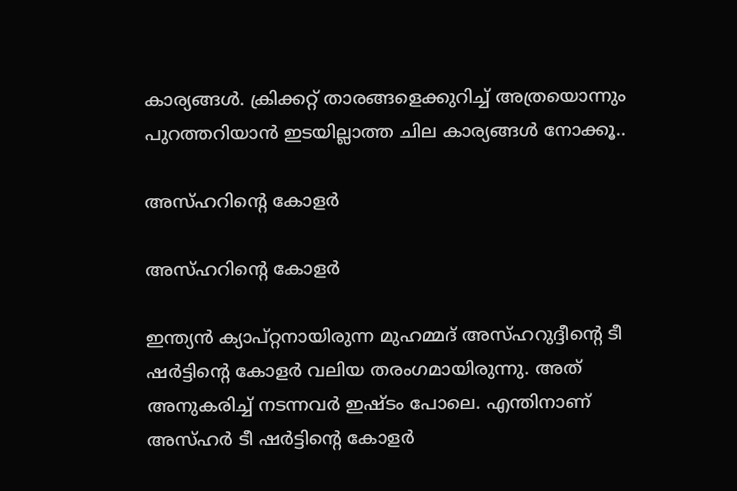കാര്യങ്ങള്‍. ക്രിക്കറ്റ് താരങ്ങളെക്കുറിച്ച് അത്രയൊന്നും പുറത്തറിയാന്‍ ഇടയില്ലാത്ത ചില കാര്യങ്ങള്‍ നോക്കൂ..

അസ്ഹറിന്റെ കോളര്‍

അസ്ഹറിന്റെ കോളര്‍

ഇന്ത്യന്‍ ക്യാപ്റ്റനായിരുന്ന മുഹമ്മദ് അസ്ഹറുദ്ദീന്റെ ടീ ഷര്‍ട്ടിന്റെ കോളര്‍ വലിയ തരംഗമായിരുന്നു. അത് അനുകരിച്ച് നടന്നവര്‍ ഇഷ്ടം പോലെ. എന്തിനാണ് അസ്ഹര്‍ ടീ ഷര്‍ട്ടിന്റെ കോളര്‍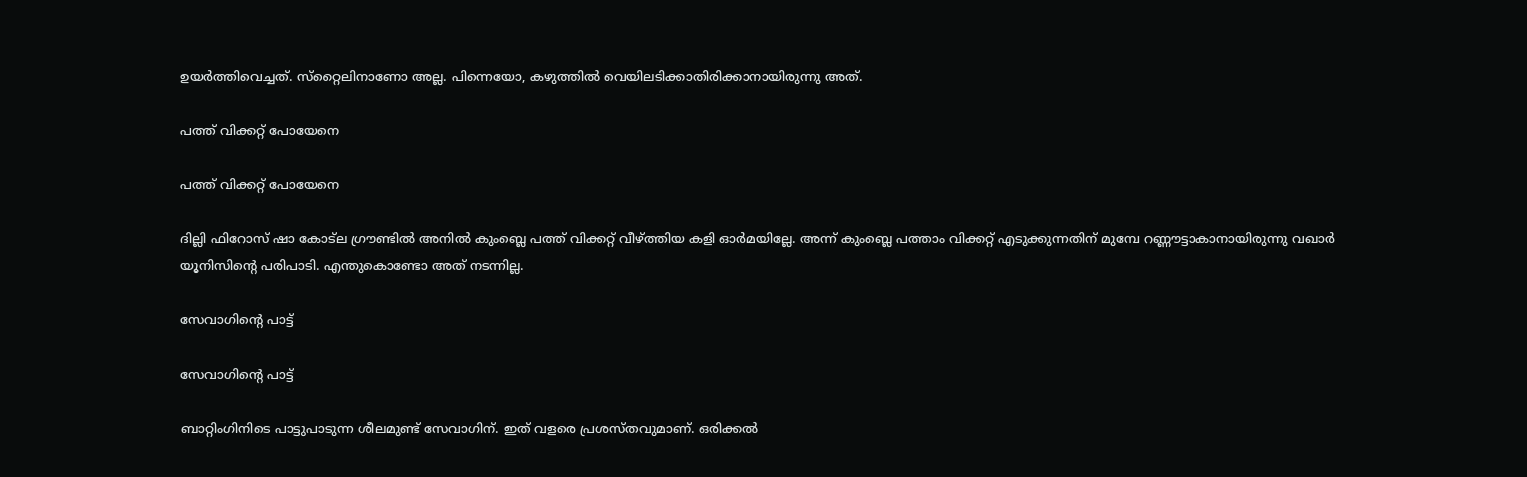ഉയര്‍ത്തിവെച്ചത്. സ്‌റ്റൈലിനാണോ അല്ല. പിന്നെയോ, കഴുത്തില്‍ വെയിലടിക്കാതിരിക്കാനായിരുന്നു അത്.

പത്ത് വിക്കറ്റ് പോയേനെ

പത്ത് വിക്കറ്റ് പോയേനെ

ദില്ലി ഫിറോസ് ഷാ കോട്‌ല ഗ്രൗണ്ടില്‍ അനില്‍ കുംബ്ലെ പത്ത് വിക്കറ്റ് വീഴ്ത്തിയ കളി ഓര്‍മയില്ലേ. അന്ന് കുംബ്ലെ പത്താം വിക്കറ്റ് എടുക്കുന്നതിന് മുമ്പേ റണ്ണൗട്ടാകാനായിരുന്നു വഖാര്‍ യൂനിസിന്റെ പരിപാടി. എന്തുകൊണ്ടോ അത് നടന്നില്ല.

സേവാഗിന്റെ പാട്ട്

സേവാഗിന്റെ പാട്ട്

ബാറ്റിംഗിനിടെ പാട്ടുപാടുന്ന ശീലമുണ്ട് സേവാഗിന്. ഇത് വളരെ പ്രശസ്തവുമാണ്. ഒരിക്കല്‍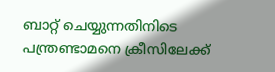ബാറ്റ് ചെയ്യുന്നതിനിടെ പന്ത്രണ്ടാമനെ ക്രീസിലേക്ക്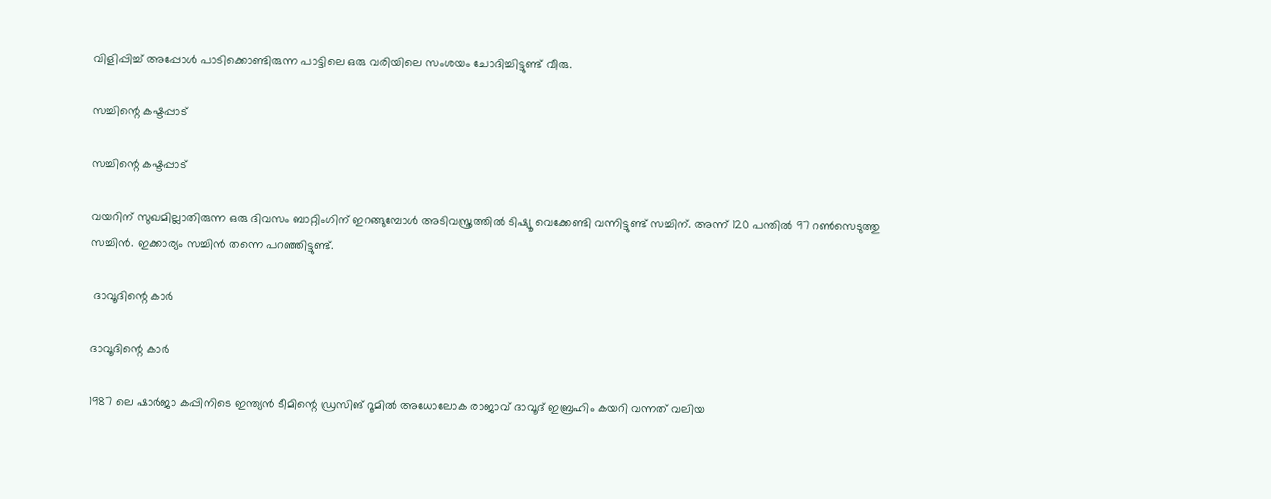വിളിപ്പിച്ച് അപ്പോള്‍ പാടിക്കൊണ്ടിരുന്ന പാട്ടിലെ ഒരു വരിയിലെ സംശയം ചോദിച്ചിട്ടുണ്ട് വീരു.

സച്ചിന്റെ കഷ്ടപ്പാട്

സച്ചിന്റെ കഷ്ടപ്പാട്

വയറിന് സുഖമില്ലാതിരുന്ന ഒരു ദിവസം ബാറ്റിംഗിന് ഇറങ്ങുമ്പോള്‍ അടിവസ്ത്രത്തില്‍ ടിഷ്യൂ വെക്കേണ്ടി വന്നിട്ടുണ്ട് സച്ചിന്. അന്ന് 120 പന്തില്‍ 97 റണ്‍സെടുത്തു സച്ചിന്‍. ഇക്കാര്യം സച്ചിന്‍ തന്നെ പറഞ്ഞിട്ടുണ്ട്.

 ദാവൂദിന്റെ കാര്‍

ദാവൂദിന്റെ കാര്‍

1987 ലെ ഷാര്‍ജാ കപ്പിനിടെ ഇന്ത്യന്‍ ടീമിന്റെ ഡ്രസിങ് റൂമില്‍ അധോലോക രാജാവ് ദാവൂദ് ഇബ്രഹിം കയറി വന്നത് വലിയ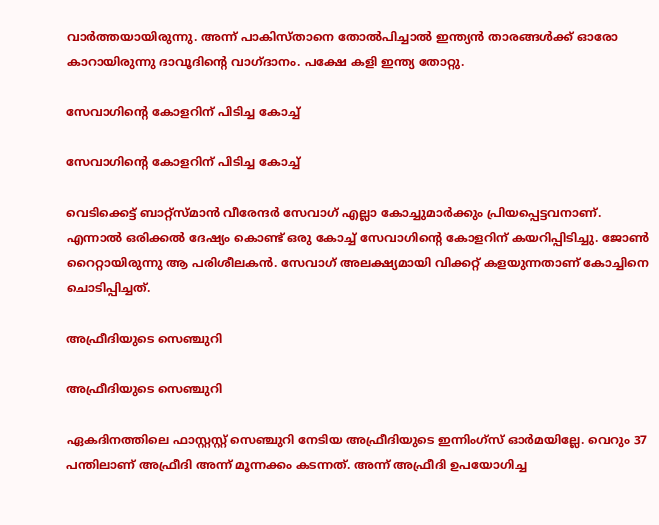വാര്‍ത്തയായിരുന്നു. അന്ന് പാകിസ്താനെ തോല്‍പിച്ചാല്‍ ഇന്ത്യന്‍ താരങ്ങള്‍ക്ക് ഓരോ കാറായിരുന്നു ദാവൂദിന്റെ വാഗ്ദാനം. പക്ഷേ കളി ഇന്ത്യ തോറ്റു.

സേവാഗിന്റെ കോളറിന് പിടിച്ച കോച്ച്

സേവാഗിന്റെ കോളറിന് പിടിച്ച കോച്ച്

വെടിക്കെട്ട് ബാറ്റ്‌സ്മാന്‍ വീരേന്ദര്‍ സേവാഗ് എല്ലാ കോച്ചുമാര്‍ക്കും പ്രിയപ്പെട്ടവനാണ്. എന്നാല്‍ ഒരിക്കല്‍ ദേഷ്യം കൊണ്ട് ഒരു കോച്ച് സേവാഗിന്റെ കോളറിന് കയറിപ്പിടിച്ചു. ജോണ്‍ റൈറ്റായിരുന്നു ആ പരിശീലകന്‍. സേവാഗ് അലക്ഷ്യമായി വിക്കറ്റ് കളയുന്നതാണ് കോച്ചിനെ ചൊടിപ്പിച്ചത്.

അഫ്രീദിയുടെ സെഞ്ചുറി

അഫ്രീദിയുടെ സെഞ്ചുറി

ഏകദിനത്തിലെ ഫാസ്റ്റസ്റ്റ് സെഞ്ചുറി നേടിയ അഫ്രീദിയുടെ ഇന്നിംഗ്‌സ് ഓര്‍മയില്ലേ. വെറും 37 പന്തിലാണ് അഫ്രീദി അന്ന് മൂന്നക്കം കടന്നത്. അന്ന് അഫ്രീദി ഉപയോഗിച്ച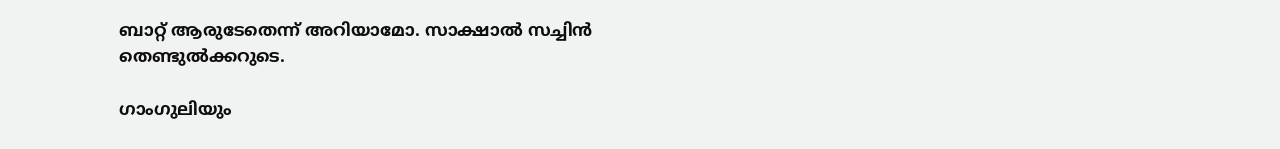ബാറ്റ് ആരുടേതെന്ന് അറിയാമോ. സാക്ഷാല്‍ സച്ചിന്‍ തെണ്ടുല്‍ക്കറുടെ.

ഗാംഗുലിയും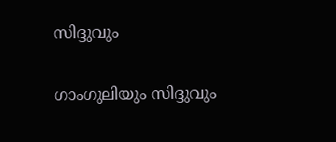സിദ്ദുവും

ഗാംഗുലിയും സിദ്ദുവും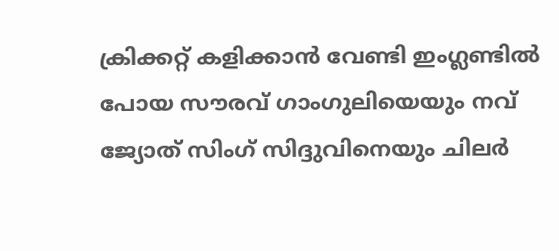ക്രിക്കറ്റ് കളിക്കാന്‍ വേണ്ടി ഇംഗ്ലണ്ടില്‍ പോയ സൗരവ് ഗാംഗുലിയെയും നവ് ജ്യോത് സിംഗ് സിദ്ദുവിനെയും ചിലര്‍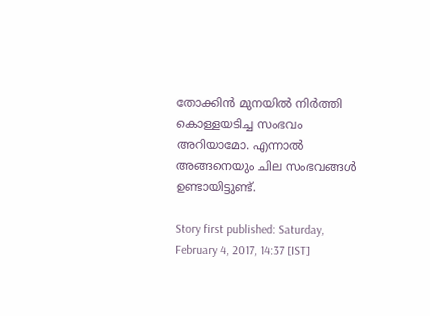തോക്കിന്‍ മുനയില്‍ നിര്‍ത്തി കൊള്ളയടിച്ച സംഭവം അറിയാമോ. എന്നാല്‍ അങ്ങനെയും ചില സംഭവങ്ങള്‍ ഉണ്ടായിട്ടുണ്ട്.

Story first published: Saturday, February 4, 2017, 14:37 [IST]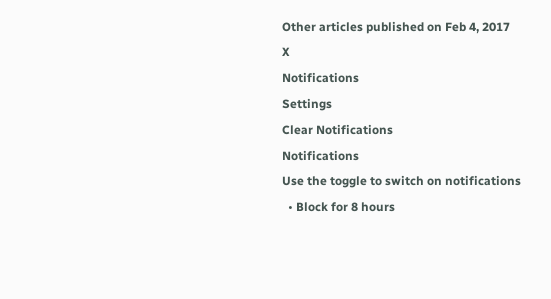Other articles published on Feb 4, 2017
X
Notifications
Settings
Clear Notifications
Notifications
Use the toggle to switch on notifications
  • Block for 8 hours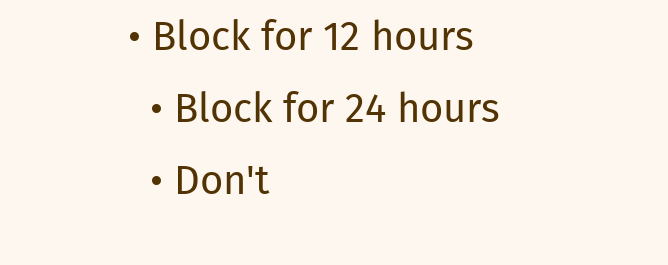• Block for 12 hours
  • Block for 24 hours
  • Don't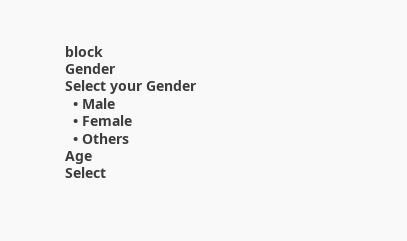block
Gender
Select your Gender
  • Male
  • Female
  • Others
Age
Select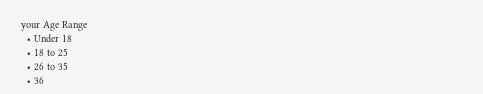your Age Range
  • Under 18
  • 18 to 25
  • 26 to 35
  • 36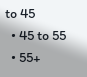to 45
  • 45 to 55
  • 55+